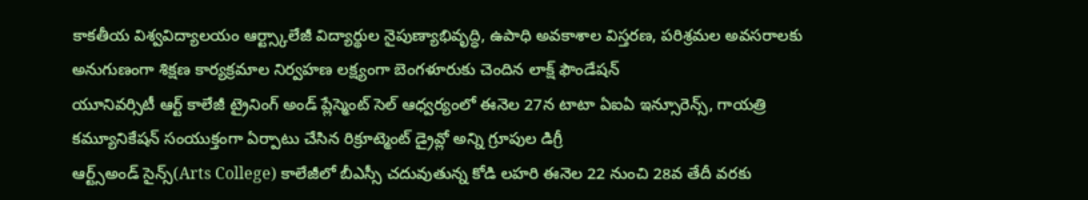కాకతీయ విశ్వవిద్యాలయం ఆర్ట్స్కాలేజీ విద్యార్థుల నైపుణ్యాభివృద్ధి, ఉపాధి అవకాశాల విస్తరణ, పరిశ్రమల అవసరాలకు అనుగుణంగా శిక్షణ కార్యక్రమాల నిర్వహణ లక్ష్యంగా బెంగళూరుకు చెందిన లాక్ష్ ఫౌండేషన్
యూనివర్సిటీ ఆర్ట్ కాలేజీ ట్రైనింగ్ అండ్ ప్లేస్మెంట్ సెల్ ఆధ్వర్యంలో ఈనెల 27న టాటా ఏఐఏ ఇన్సూరెన్స్, గాయత్రి కమ్యూనికేషన్ సంయుక్తంగా ఏర్పాటు చేసిన రిక్రూట్మెంట్ డ్రైవ్లో అన్ని గ్రూపుల డిగ్రీ
ఆర్ట్స్అండ్ సైన్స్(Arts College) కాలేజీలో బీఎస్సీ చదువుతున్న కోడి లహరి ఈనెల 22 నుంచి 28వ తేదీ వరకు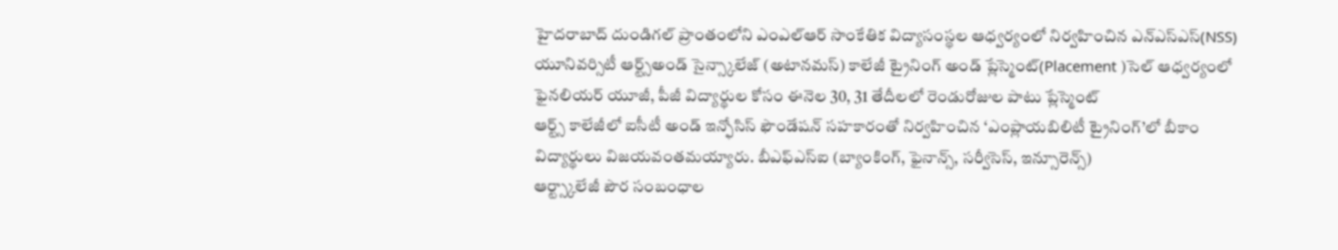హైదరాబాద్ దుండిగల్ ప్రాంతంలోని ఎంఎల్ఆర్ సాంకేతిక విద్యాసంస్థల ఆధ్వర్యంలో నిర్వహించిన ఎన్ఎస్ఎస్(NSS)
యూనివర్సిటీ ఆర్ట్స్అండ్ సైన్స్కాలేజ్ (అటానమస్) కాలేజీ ట్రైనింగ్ అండ్ ప్లేస్మెంట్(Placement )సెల్ ఆధ్వర్యంలో ఫైనలియర్ యూజీ, పీజీ విద్యార్థుల కోసం ఈనెల 30, 31 తేదీలలో రెండురోజుల పాటు ప్లేస్మెంట్
ఆర్ట్స్ కాలేజీలో ఐసీటీ అండ్ ఇన్ఫోసిస్ ఫౌండేషన్ సహకారంతో నిర్వహించిన ‘ఎంప్లాయబిలిటీ ట్రైనింగ్’లో బీకాం విద్యార్థులు విజయవంతమయ్యారు. బీఎఫ్ఎస్ఐ (బ్యాంకింగ్, ఫైనాన్స్, సర్వీసెస్, ఇన్సూరెన్స్)
ఆర్ట్స్కాలేజీ పౌర సంబంధాల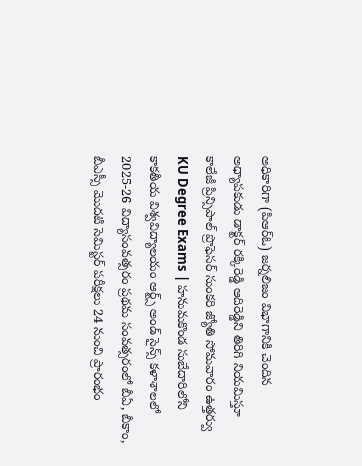అధికారిగా (పిఆర్ఓ) జర్నలిజం విభాగానికి చెందిన అధ్యాపకుడు డాక్టర్ రక్కిరెడ్డి ఆదిరెడ్డిని తిరిగి నియమిస్తూ కాలేజీ ప్రిన్సిపాల్ ప్రొఫెసర్ సుంకరి జ్యోతి సోమవారం ఉత్తర్వు
KU Degree Exams | హనుమకొండ సుబేదారిలోని కాకతీయ విశ్వవిద్యాలయం ఆర్ట్స్ అండ్ సైన్స్ కళాశాలలో 2025-26 విద్యాసంవత్సరం ప్రథమ సంవత్సరంలో బీఏ, బీకాం, బీఎస్సీ మొదటి సెమిస్టర్ పరీక్షలు 24 నుంచి ప్రారంభం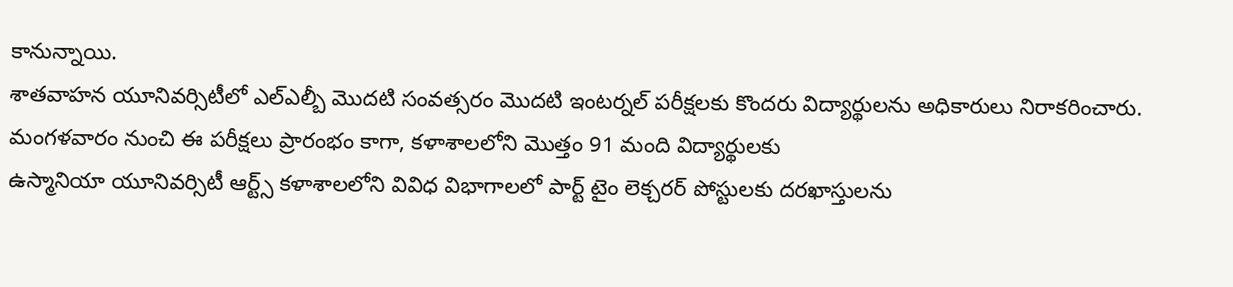కానున్నాయి.
శాతవాహన యూనివర్సిటీలో ఎల్ఎల్బీ మొదటి సంవత్సరం మొదటి ఇంటర్నల్ పరీక్షలకు కొందరు విద్యార్థులను అధికారులు నిరాకరించారు. మంగళవారం నుంచి ఈ పరీక్షలు ప్రారంభం కాగా, కళాశాలలోని మొత్తం 91 మంది విద్యార్థులకు
ఉస్మానియా యూనివర్సిటీ ఆర్ట్స్ కళాశాలలోని వివిధ విభాగాలలో పార్ట్ టైం లెక్చరర్ పోస్టులకు దరఖాస్తులను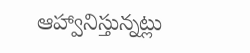ఆహ్వానిస్తున్నట్లు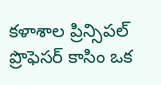కళాశాల ప్రిన్సిపల్ ప్రొఫెసర్ కాసిం ఒక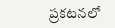ప్రకటనలో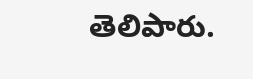తెలిపారు.